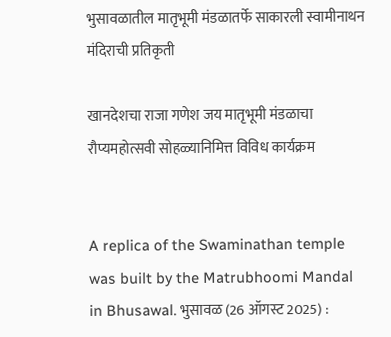भुसावळातील मातृभूमी मंडळातर्फे साकारली स्वामीनाथन मंदिराची प्रतिकृती

खानदेशचा राजा गणेश जय मातृभूमी मंडळाचा रौप्यमहोत्सवी सोहळ्यानिमित्त विविध कार्यक्रम


A replica of the Swaminathan temple was built by the Matrubhoomi Mandal in Bhusawal. भुसावळ (26 ऑगस्ट 2025) :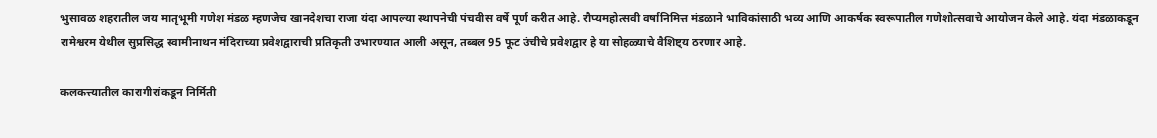भुसावळ शहरातील जय मातृभूमी गणेश मंडळ म्हणजेच खानदेशचा राजा यंदा आपल्या स्थापनेची पंचवीस वर्षे पूर्ण करीत आहे. रौप्यमहोत्सवी वर्षानिमित्त मंडळाने भाविकांसाठी भव्य आणि आकर्षक स्वरूपातील गणेशोत्सवाचे आयोजन केले आहे. यंदा मंडळाकडून रामेश्वरम येथील सुप्रसिद्ध स्वामीनाथन मंदिराच्या प्रवेशद्वाराची प्रतिकृती उभारण्यात आली असून, तब्बल 95 फूट उंचीचे प्रवेशद्वार हे या सोहळ्याचे वैशिष्ट्य ठरणार आहे.

कलकत्त्यातील कारागीरांकडून निर्मिती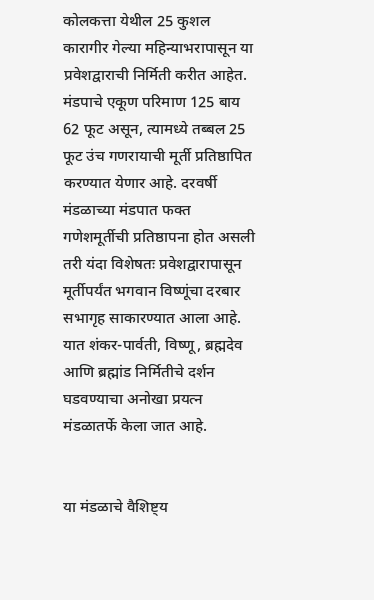कोलकत्ता येथील 25 कुशल कारागीर गेल्या महिन्याभरापासून या प्रवेशद्वाराची निर्मिती करीत आहेत. मंडपाचे एकूण परिमाण 125 बाय 62 फूट असून, त्यामध्ये तब्बल 25 फूट उंच गणरायाची मूर्ती प्रतिष्ठापित करण्यात येणार आहे. दरवर्षी मंडळाच्या मंडपात फक्त गणेशमूर्तीची प्रतिष्ठापना होत असली तरी यंदा विशेषतः प्रवेशद्वारापासून मूर्तीपर्यंत भगवान विष्णूंचा दरबार सभागृह साकारण्यात आला आहे. यात शंकर-पार्वती, विष्णू, ब्रह्मदेव आणि ब्रह्मांड निर्मितीचे दर्शन घडवण्याचा अनोखा प्रयत्न मंडळातर्फे केला जात आहे.


या मंडळाचे वैशिष्ट्य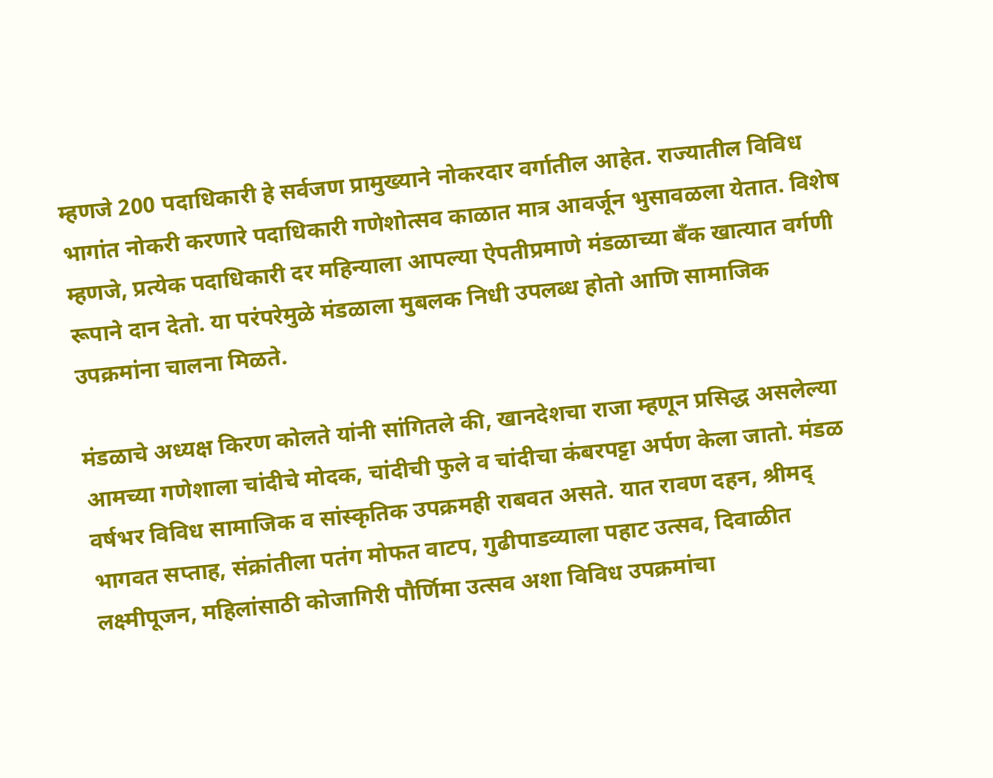म्हणजे 200 पदाधिकारी हे सर्वजण प्रामुख्याने नोकरदार वर्गातील आहेत. राज्यातील विविध भागांत नोकरी करणारे पदाधिकारी गणेशोत्सव काळात मात्र आवर्जून भुसावळला येतात. विशेष म्हणजे, प्रत्येक पदाधिकारी दर महिन्याला आपल्या ऐपतीप्रमाणे मंडळाच्या बँक खात्यात वर्गणी रूपाने दान देतो. या परंपरेमुळे मंडळाला मुबलक निधी उपलब्ध होतो आणि सामाजिक उपक्रमांना चालना मिळते.

मंडळाचे अध्यक्ष किरण कोलते यांनी सांगितले की, खानदेशचा राजा म्हणून प्रसिद्ध असलेल्या आमच्या गणेशाला चांदीचे मोदक, चांदीची फुले व चांदीचा कंबरपट्टा अर्पण केला जातो. मंडळ वर्षभर विविध सामाजिक व सांस्कृतिक उपक्रमही राबवत असते. यात रावण दहन, श्रीमद् भागवत सप्ताह, संक्रांतीला पतंग मोफत वाटप, गुढीपाडव्याला पहाट उत्सव, दिवाळीत लक्ष्मीपूजन, महिलांसाठी कोजागिरी पौर्णिमा उत्सव अशा विविध उपक्रमांचा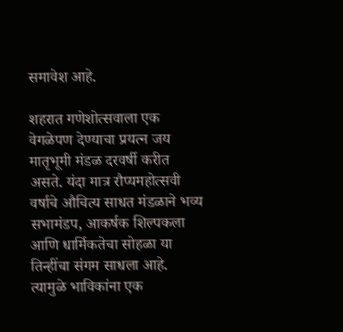समावेश आहे.

शहरात गणेशोत्सवाला एक वेगळेपण देण्याचा प्रयत्न जय मातृभूमी मंडळ दरवर्षी करीत असते. यंदा मात्र रौप्यमहोत्सवी वर्षाचे औचित्य साधत मंडळाने भव्य सभामंडप, आकर्षक शिल्पकला आणि धार्मिकतेचा सोहळा या तिन्हींचा संगम साधला आहे. त्यामुळे भाविकांना एक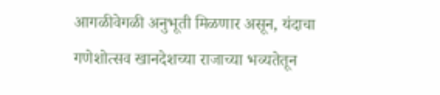आगळीवेगळी अनुभूती मिळणार असून, यंदाचा गणेशोत्सव खानदेशच्या राजाच्या भव्यतेतून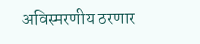अविस्मरणीय ठरणार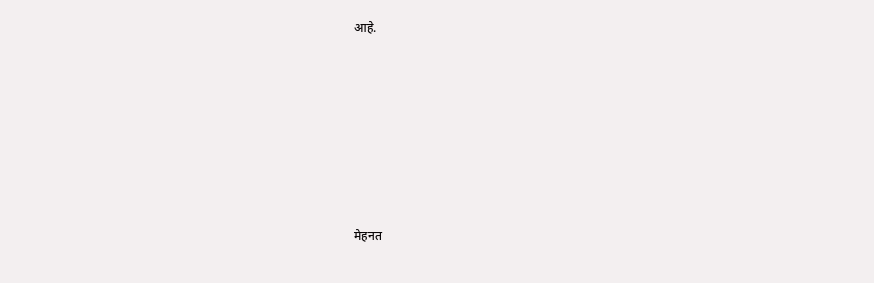आहे.









मेहनत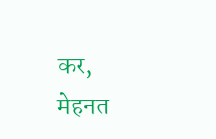कर, मेहनत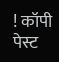! कॉपी पेस्ट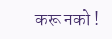करू नको !